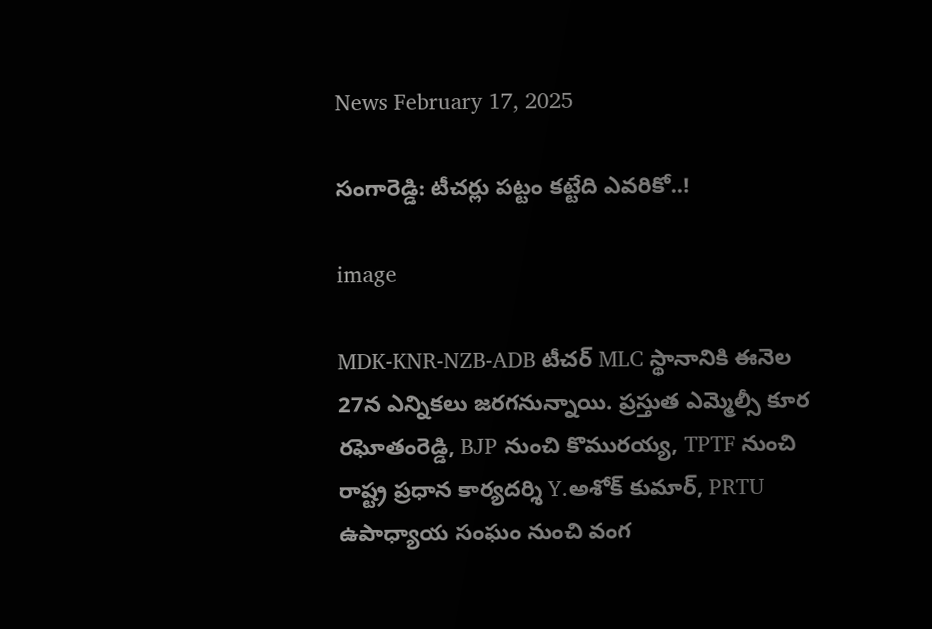News February 17, 2025

సంగారెడ్డి: టీచర్లు పట్టం కట్టేది ఎవరికో..!

image

MDK-KNR-NZB-ADB టీచర్ MLC స్థానానికి ఈనెల 27న ఎన్నికలు జరగనున్నాయి. ప్రస్తుత ఎమ్మెల్సీ కూర రఘోతంరెడ్డి, BJP నుంచి కొమురయ్య, TPTF నుంచి రాష్ట్ర ప్రధాన కార్యదర్శి Y.అశోక్ కుమార్, PRTU ఉపాధ్యాయ సంఘం నుంచి వంగ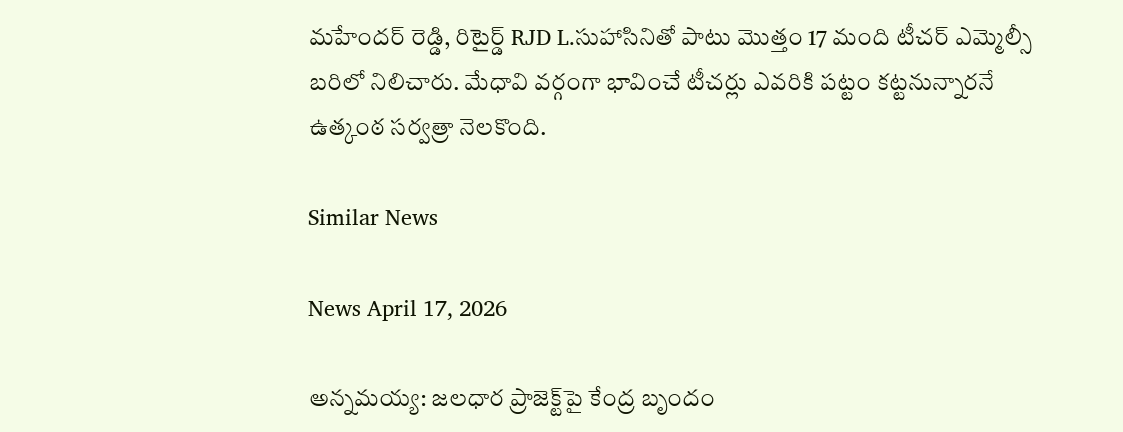మహేందర్ రెడ్డి, రిటైర్డ్ RJD L.సుహాసినితో పాటు మొత్తం 17 మంది టీచర్ ఎమ్మెల్సీ బరిలో నిలిచారు. మేధావి వర్గంగా భావించే టీచర్లు ఎవరికి పట్టం కట్టనున్నారనే ఉత్కంఠ సర్వత్రా నెలకొంది.

Similar News

News April 17, 2026

అన్నమయ్య: జలధార ప్రాజెక్ట్‌పై కేంద్ర బృందం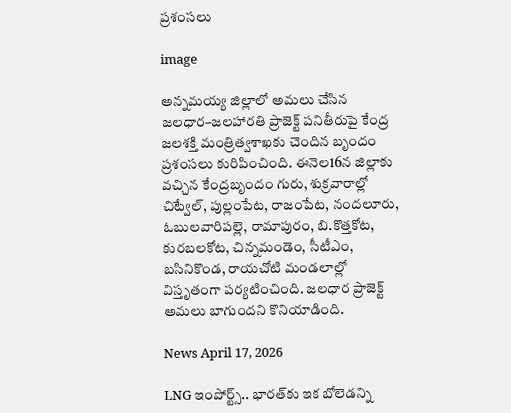ప్రశంసలు

image

అన్నమయ్య జిల్లాలో అమలు చేసిన జలధార–జలహారతి ప్రాజెక్ట్ పనితీరుపై కేంద్ర జలశక్తి మంత్రిత్వశాఖకు చెందిన బృందం ప్రశంసలు కురిపించింది. ఈనెల16న జిల్లాకు వచ్చిన కేంద్రబృందం గురు, శుక్రవారాల్లో చిట్వేల్, పుల్లంపేట, రాజంపేట, నందలూరు, ఓబులవారిపల్లె, రామాపురం, బి.కొత్తకోట, కురబలకోట, చిన్నమండెం, సీటీఎం, బసినికొండ, రాయచోటి మండలాల్లో విస్తృతంగా పర్యటించింది. జలధార ప్రాజెక్ట్ అమలు బాగుందని కొనియాడింది.

News April 17, 2026

LNG ఇంపోర్ట్స్.. భారత్‌కు ఇక బోలెడన్ని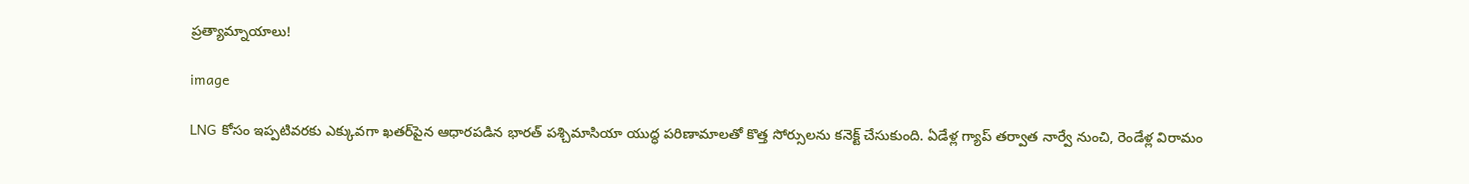ప్రత్యామ్నాయాలు!

image

LNG కోసం ఇప్పటివరకు ఎక్కువగా ఖతర్‌పైన ఆధారపడిన భారత్ పశ్చిమాసియా యుద్ధ పరిణామాలతో కొత్త సోర్సులను కనెక్ట్ చేసుకుంది. ఏడేళ్ల గ్యాప్ తర్వాత నార్వే నుంచి, రెండేళ్ల విరామం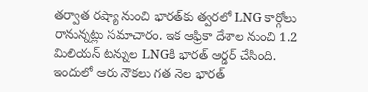తర్వాత రష్యా నుంచి భారత్‌కు త్వరలో LNG కార్గోలు రానున్నట్లు సమాచారం. ఇక ఆఫ్రికా దేశాల నుంచి 1.2 మిలియన్ టన్నుల LNGకి భారత్ ఆర్డర్ చేసింది. ఇందులో ఆరు నౌకలు గత నెల భారత్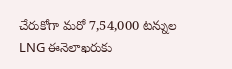చేరుకోగా మరో 7,54,000 టన్నుల LNG ఈనెలాఖరుకు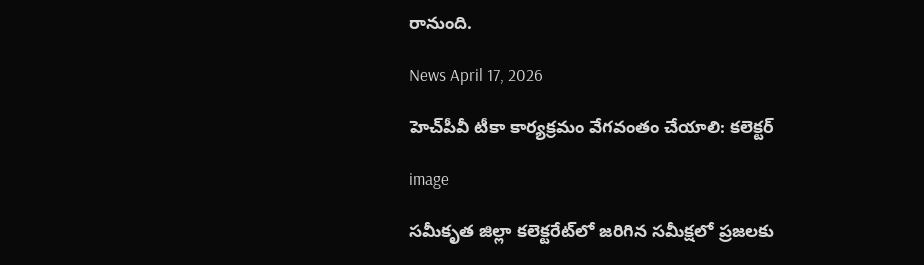రానుంది.

News April 17, 2026

హెచ్‌పీవీ టీకా కార్యక్రమం వేగవంతం చేయాలి: కలెక్టర్

image

సమీకృత జిల్లా కలెక్టరేట్‌లో జరిగిన సమీక్షలో ప్రజలకు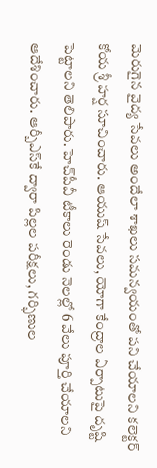మెరుగైన వైద్య సేవలు అందేలా శాఖలు సమన్వయంతో పని చేయాలని కలెక్టర్ కోయ శ్రీ హర్ష సూచించారు. ఆయుష్ సేవలు, యోగా కేంద్రాల ఏర్పాటుపై దృష్టి పెట్టాలని తెలిపారు. హెచ్‌పీవీ టీకాలు రెండు నెలల్లో 6 వేలు పూర్తి చేయాలని ఆదేశించారు. ఆర్బీఎస్‌కే ద్వారా పిల్లల పరీక్షలు, గర్భిణుల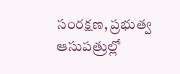సంరక్షణ, ప్రభుత్వ ఆసుపత్రుల్లో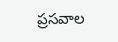ప్రసవాల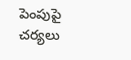పెంపుపై చర్యలు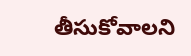తీసుకోవాలని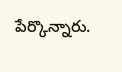పేర్కొన్నారు.